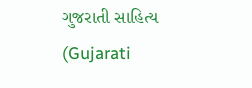ગુજરાતી સાહિત્ય (Gujarati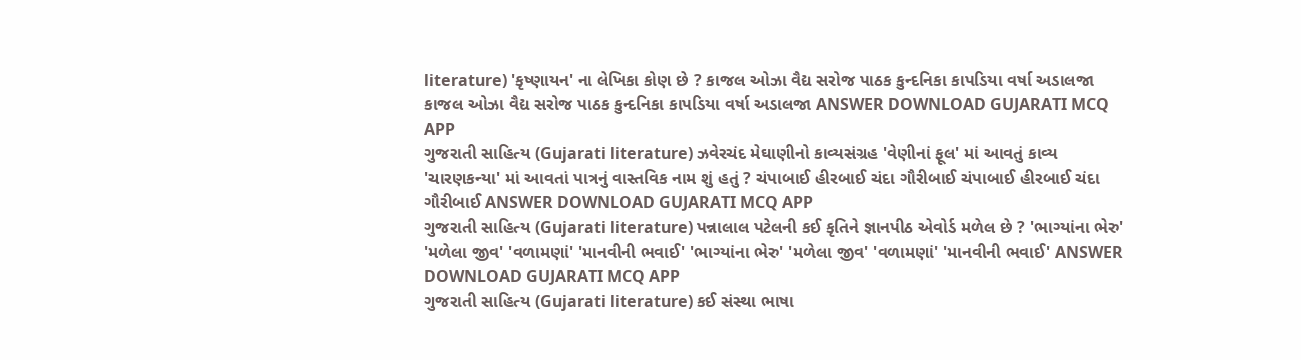literature) 'કૃષ્ણાયન' ના લેખિકા કોણ છે ? કાજલ ઓઝા વૈદ્ય સરોજ પાઠક કુન્દનિકા કાપડિયા વર્ષા અડાલજા કાજલ ઓઝા વૈદ્ય સરોજ પાઠક કુન્દનિકા કાપડિયા વર્ષા અડાલજા ANSWER DOWNLOAD GUJARATI MCQ APP
ગુજરાતી સાહિત્ય (Gujarati literature) ઝવેરચંદ મેઘાણીનો કાવ્યસંગ્રહ 'વેણીનાં ફૂલ' માં આવતું કાવ્ય 'ચારણકન્યા' માં આવતાં પાત્રનું વાસ્તવિક નામ શું હતું ? ચંપાબાઈ હીરબાઈ ચંદા ગૌરીબાઈ ચંપાબાઈ હીરબાઈ ચંદા ગૌરીબાઈ ANSWER DOWNLOAD GUJARATI MCQ APP
ગુજરાતી સાહિત્ય (Gujarati literature) પન્નાલાલ પટેલની કઈ કૃતિને જ્ઞાનપીઠ એવોર્ડ મળેલ છે ? 'ભાગ્યાંના ભેરુ' 'મળેલા જીવ' 'વળામણાં' 'માનવીની ભવાઈ' 'ભાગ્યાંના ભેરુ' 'મળેલા જીવ' 'વળામણાં' 'માનવીની ભવાઈ' ANSWER DOWNLOAD GUJARATI MCQ APP
ગુજરાતી સાહિત્ય (Gujarati literature) કઈ સંસ્થા ભાષા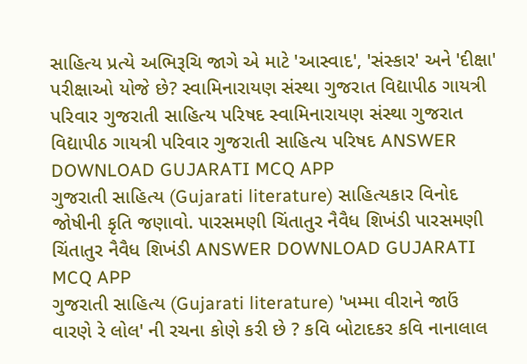સાહિત્ય પ્રત્યે અભિરૂચિ જાગે એ માટે 'આસ્વાદ', 'સંસ્કાર' અને 'દીક્ષા' પરીક્ષાઓ યોજે છે? સ્વામિનારાયણ સંસ્થા ગુજરાત વિદ્યાપીઠ ગાયત્રી પરિવાર ગુજરાતી સાહિત્ય પરિષદ સ્વામિનારાયણ સંસ્થા ગુજરાત વિદ્યાપીઠ ગાયત્રી પરિવાર ગુજરાતી સાહિત્ય પરિષદ ANSWER DOWNLOAD GUJARATI MCQ APP
ગુજરાતી સાહિત્ય (Gujarati literature) સાહિત્યકાર વિનોદ જોષીની કૃતિ જણાવો. પારસમણી ચિંતાતુર નૈવૈધ શિખંડી પારસમણી ચિંતાતુર નૈવૈધ શિખંડી ANSWER DOWNLOAD GUJARATI MCQ APP
ગુજરાતી સાહિત્ય (Gujarati literature) 'ખમ્મા વીરાને જાઉં વારણે રે લોલ' ની રચના કોણે કરી છે ? કવિ બોટાદકર કવિ નાનાલાલ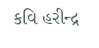કવિ હરીન્દ્ર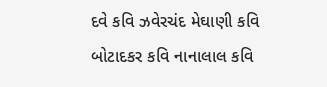દવે કવિ ઝવેરચંદ મેઘાણી કવિ બોટાદકર કવિ નાનાલાલ કવિ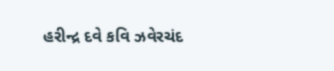હરીન્દ્ર દવે કવિ ઝવેરચંદ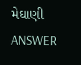મેઘાણી ANSWER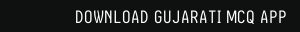DOWNLOAD GUJARATI MCQ APP